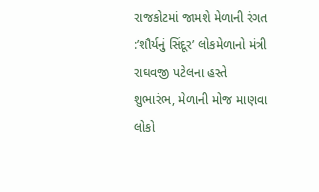રાજકોટમાં જામશે મેળાની રંગત :’શૌર્યનું સિંદૂર’ લોકમેળાનો મંત્રી રાઘવજી પટેલના હસ્તે શુભારંભ, મેળાની મોજ માણવા લોકો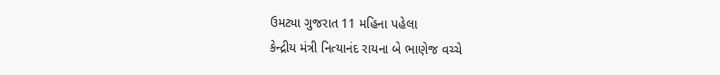ઉમટ્યા ગુજરાત 11 મહિના પહેલા
કેન્દ્રીય મંત્રી નિત્યાનંદ રાયના બે ભાણેજ વચ્ચે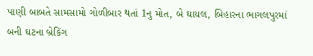પાણી બાબતે સામસામો ગોળીબાર થતાં 1નુ મોત, બે ઘાયલ, બિહારના ભાગલપુરમાં બની ઘટના બ્રેકિંગ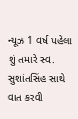ન્યૂઝ 1 વર્ષ પહેલા
શું તમારે સ્વ. સુશાંતસિંહ સાથે વાત કરવી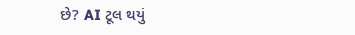છે? AI ટૂલ થયું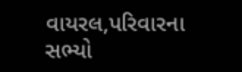વાયરલ,પરિવારના સભ્યો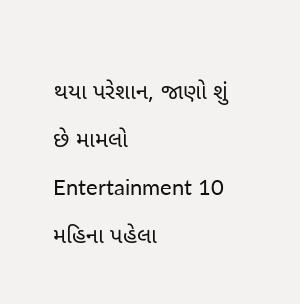થયા પરેશાન, જાણો શું છે મામલો Entertainment 10 મહિના પહેલા